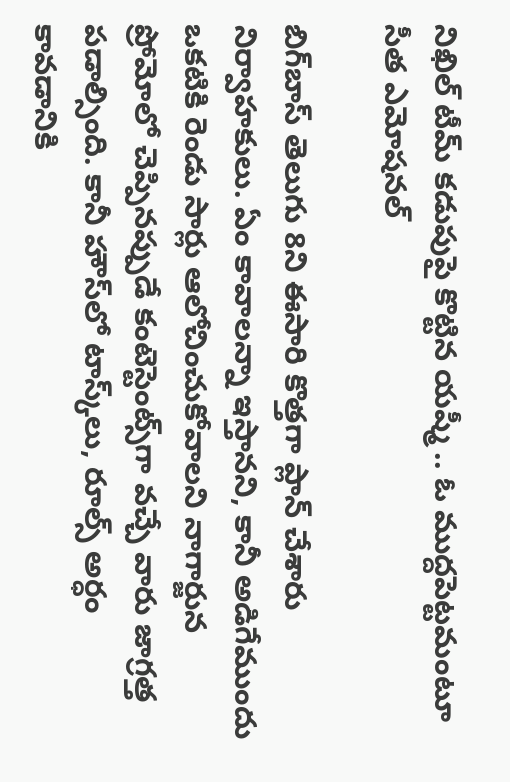నిఖిల్ టీమ్‌ కడుపుపై కొట్టిన యష్మీ .. ఓ ముద్దపెట్టమంటూ సీత ఎమోషనల్

బిగ్‌బాస్ తెలుగు 8ని ఈసారి కొత్తగా ప్లాన్ చేశారు నిర్వాహకులు. ఏం కావాలన్నా ఇస్తానని, కానీ అడిగేముందు ఒకటికి రెండు సార్లు ఆలోచించుకోవాలని నాగార్జున ప్రోమోలో చెప్పినప్పుడే కంటెస్టెంట్స్‌గా వచ్చే వారు జాగ్రత్త పడాల్సింది. కానీ హౌస్‌లో టాస్క్‌లు, రూల్స్ అర్ధం కావడానికి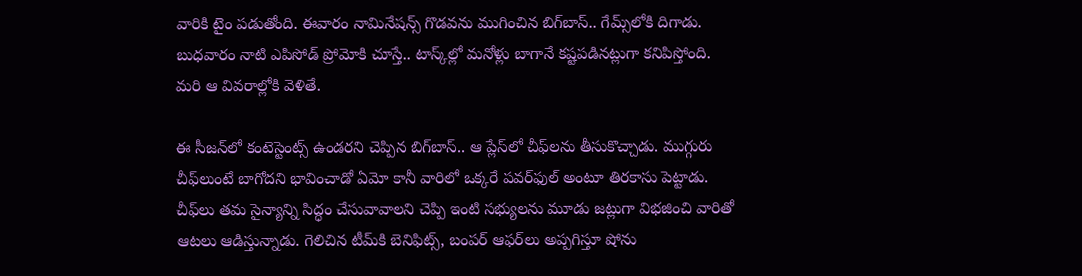వారికి టైం పడుతోంది. ఈవారం నామినేషన్స్ గొడవను ముగించిన బిగ్‌బాస్.. గేమ్స్‌లోకి దిగాడు. బుధవారం నాటి ఎపిసోడ్‌ ప్రోమోకి చూస్తే.. టాస్క్‌ల్లో మనోళ్లు బాగానే కష్టపడినట్లుగా కనిపిస్తోంది. మరి ఆ వివరాల్లోకి వెళితే.

ఈ సీజన్‌లో కంటెస్టెంట్స్ ఉండరని చెప్పిన బిగ్‌బాస్.. ఆ ప్లేస్‌లో చీఫ్‌లను తీసుకొచ్చాడు. ముగ్గురు చీఫ్‌లుంటే బాగోదని భావించాడో ఏమో కానీ వారిలో ఒక్కరే పవర్‌ఫుల్ అంటూ తిరకాసు పెట్టాడు. చీఫ్‌లు తమ సైన్యాన్ని సిద్ధం చేసువావాలని చెప్పి ఇంటి సభ్యులను మూడు జట్లుగా విభజించి వారితో ఆటలు ఆడిస్తున్నాడు. గెలిచిన టీమ్‌కి బెనిఫిట్స్, బంపర్ ఆఫర్‌లు అప్పగిస్తూ షోను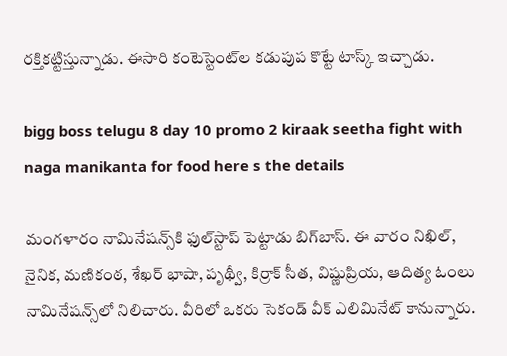రక్తికట్టిస్తున్నాడు. ఈసారి కంటెస్టెంట్‌ల కడుపుప కొట్టే టాస్క్ ఇచ్చాడు.

bigg boss telugu 8 day 10 promo 2 kiraak seetha fight with naga manikanta for food here s the details

మంగళారం నామినేషన్స్‌కి ఫుల్‌స్టాప్ పెట్టాడు బిగ్‌బాస్. ఈ వారం నిఖిల్, నైనిక, మణికంఠ, శేఖర్ భాషా, పృథ్వీ, కిర్రాక్ సీత, విష్ణుప్రియ, ఆదిత్య ఓం‌లు నామినేషన్స్‌లో నిలిచారు. వీరిలో ఒకరు సెకండ్ వీక్ ఎలిమినేట్ కానున్నారు.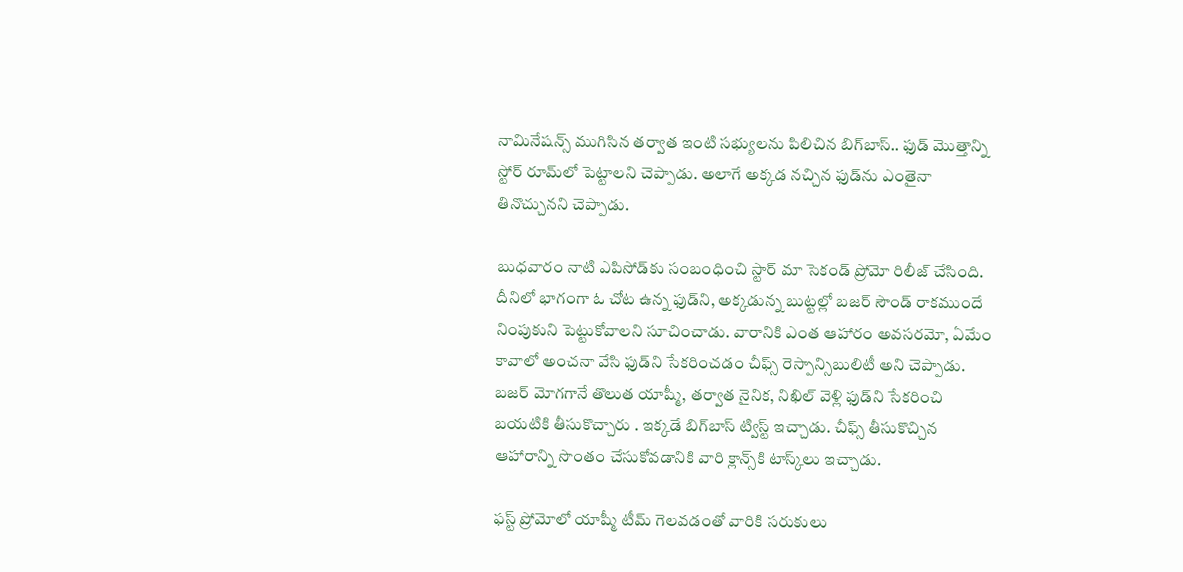నామినేషన్స్ ముగిసిన తర్వాత ఇంటి సభ్యులను పిలిచిన బిగ్‌బాస్.. ఫుడ్ మొత్తాన్ని స్టోర్ రూమ్‌లో పెట్టాలని చెప్పాడు. అలాగే అక్కడ నచ్చిన ఫుడ్‌ను ఎంతైనా తినొచ్చునని చెప్పాడు.

బుధవారం నాటి ఎపిసోడ్‌కు సంబంధించి స్టార్ మా సెకండ్ ప్రోమో రిలీజ్ చేసింది. దీనిలో భాగంగా ఓ చోట ఉన్న ఫుడ్‌ని, అక్కడున్న బుట్టల్లో బజర్ సౌండ్ రాకముందే నింపుకుని పెట్టుకోవాలని సూచించాడు. వారానికి ఎంత ఆహారం అవసరమో, ఏమేం కావాలో అంచనా వేసి ఫుడ్‌ని సేకరించడం చీఫ్స్ రెస్పాన్సిబులిటీ అని చెప్పాడు. బజర్ మోగగానే తొలుత యాష్మీ, తర్వాత నైనిక, నిఖిల్ వెళ్లి ఫుడ్‌ని సేకరించి బయటికి తీసుకొచ్చారు . ఇక్కడే బిగ్‌బాస్ ట్విస్ట్ ఇచ్చాడు. చీఫ్స్ తీసుకొచ్చిన ఆహారాన్ని సొంతం చేసుకోవడానికి వారి క్లాన్స్‌కి టాస్క్‌లు ఇచ్చాడు.

ఫస్ట్ ప్రోమోలో యాష్మీ టీమ్ గెలవడంతో వారికి సరుకులు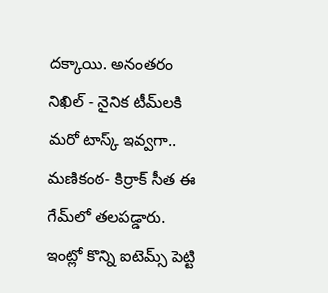దక్కాయి. అనంతరం నిఖిల్ - నైనిక టీమ్‌లకి మరో టాస్క్ ఇవ్వగా.. మణికంఠ- కిర్రాక్ సీత ఈ గేమ్‌లో తలపడ్డారు. ఇంట్లో కొన్ని ఐటెమ్స్ పెట్టి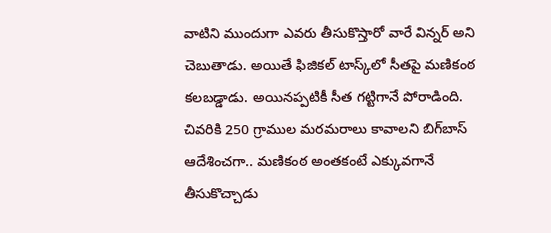వాటిని ముందుగా ఎవరు తీసుకొస్తారో వారే విన్నర్ అని చెబుతాడు. అయితే ఫిజికల్ టాస్క్‌లో సీతపై మణికంఠ కలబడ్డాడు. అయినప్పటికీ సీత గట్టిగానే పోరాడింది. చివరికి 250 గ్రాముల మరమరాలు కావాలని బిగ్‌బాస్ ఆదేశించగా.. మణికంఠ అంతకంటే ఎక్కువగానే తీసుకొచ్చాడు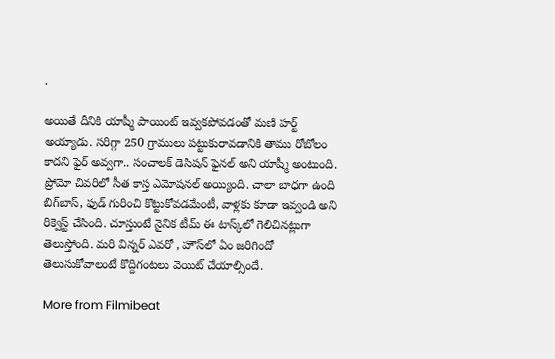.

అయితే దీనికి యాష్మీ పాయింట్ ఇవ్వకపోవడంతో మణి హర్ట్ అయ్యాడు. సరిగ్గా 250 గ్రాములు పట్టుకురావడానికి తాము రోబోలం కాదని ఫైర్ అవ్వగా.. సంచాలక్ డెసిషన్ ఫైనల్ అని యాష్మీ అంటుంది. ప్రోమో చివరిలో సీత కాస్త ఎమోషనల్ అయ్యింది. చాలా బాధగా ఉంది బిగ్‌బాస్, ఫుడ్ గురించి కొట్టుకోవడమేంటీ, వాళ్లకు కూడా ఇవ్వండి అని రిక్వెస్ట్ చేసింది. చూస్తుంటే నైనిక టీమ్ ఈ టాస్క్‌లో గెలిచినట్లుగా తెలుస్తోంది. మరి విన్నర్ ఎవరో , హౌస్‌లో ఏం జరిగిందో తెలుసుకోవాలంటే కొద్దిగంటలు వెయిట్ చేయాల్సిందే.

More from Filmibeat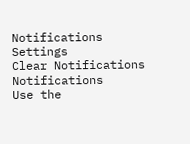Notifications
Settings
Clear Notifications
Notifications
Use the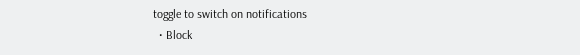toggle to switch on notifications
  • Block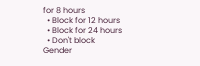for 8 hours
  • Block for 12 hours
  • Block for 24 hours
  • Don't block
Gender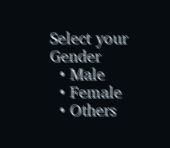Select your Gender
  • Male
  • Female
  • Others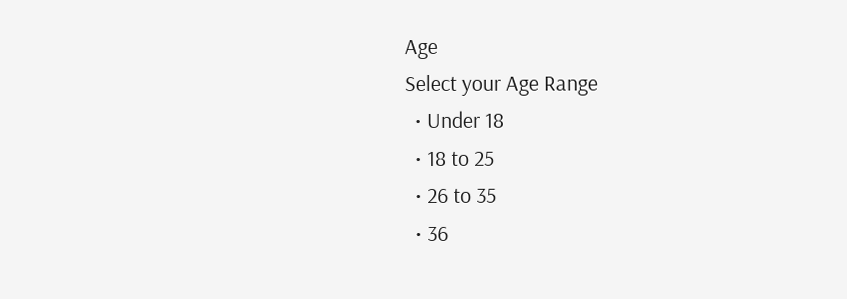Age
Select your Age Range
  • Under 18
  • 18 to 25
  • 26 to 35
  • 36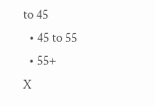to 45
  • 45 to 55
  • 55+
X